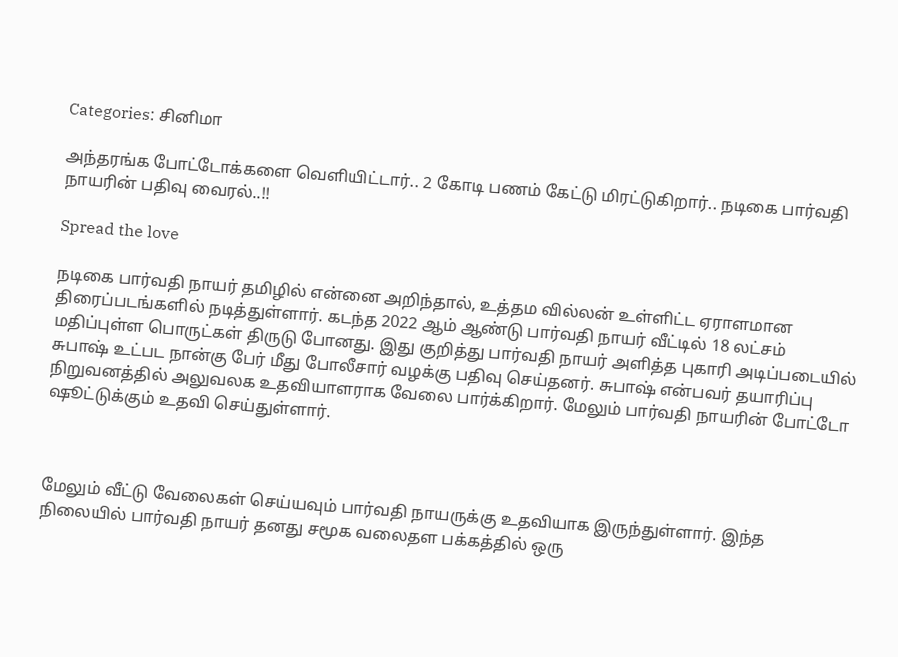Categories: சினிமா

அந்தரங்க போட்டோக்களை வெளியிட்டார்.. 2 கோடி பணம் கேட்டு மிரட்டுகிறார்.. நடிகை பார்வதி நாயரின் பதிவு வைரல்..!!

Spread the love

நடிகை பார்வதி நாயர் தமிழில் என்னை அறிந்தால், உத்தம வில்லன் உள்ளிட்ட ஏராளமான திரைப்படங்களில் நடித்துள்ளார். கடந்த 2022 ஆம் ஆண்டு பார்வதி நாயர் வீட்டில் 18 லட்சம் மதிப்புள்ள பொருட்கள் திருடு போனது. இது குறித்து பார்வதி நாயர் அளித்த புகாரி அடிப்படையில் சுபாஷ் உட்பட நான்கு பேர் மீது போலீசார் வழக்கு பதிவு செய்தனர். சுபாஷ் என்பவர் தயாரிப்பு நிறுவனத்தில் அலுவலக உதவியாளராக வேலை பார்க்கிறார். மேலும் பார்வதி நாயரின் போட்டோ ஷூட்டுக்கும் உதவி செய்துள்ளார்.



மேலும் வீட்டு வேலைகள் செய்யவும் பார்வதி நாயருக்கு உதவியாக இருந்துள்ளார். இந்த நிலையில் பார்வதி நாயர் தனது சமூக வலைதள பக்கத்தில் ஒரு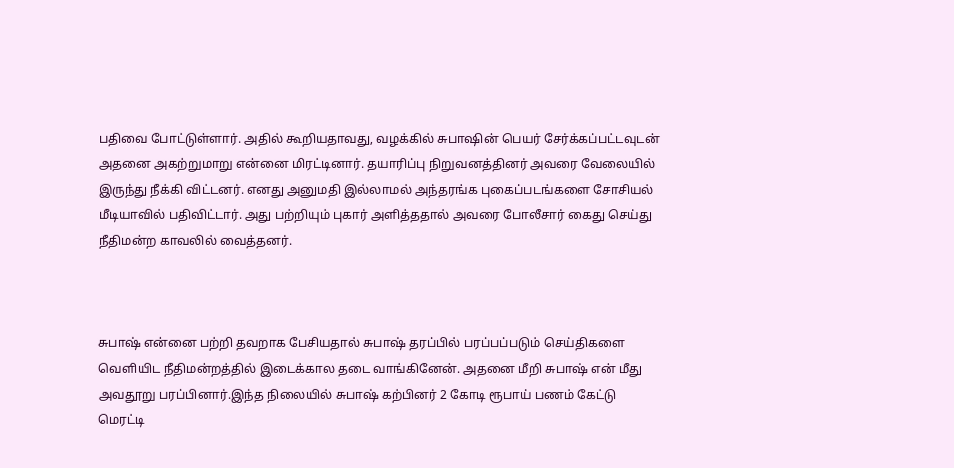பதிவை போட்டுள்ளார். அதில் கூறியதாவது, வழக்கில் சுபாஷின் பெயர் சேர்க்கப்பட்டவுடன் அதனை அகற்றுமாறு என்னை மிரட்டினார். தயாரிப்பு நிறுவனத்தினர் அவரை வேலையில் இருந்து நீக்கி விட்டனர். எனது அனுமதி இல்லாமல் அந்தரங்க புகைப்படங்களை சோசியல் மீடியாவில் பதிவிட்டார். அது பற்றியும் புகார் அளித்ததால் அவரை போலீசார் கைது செய்து நீதிமன்ற காவலில் வைத்தனர்.



சுபாஷ் என்னை பற்றி தவறாக பேசியதால் சுபாஷ் தரப்பில் பரப்பப்படும் செய்திகளை வெளியிட நீதிமன்றத்தில் இடைக்கால தடை வாங்கினேன். அதனை மீறி சுபாஷ் என் மீது அவதூறு பரப்பினார்.இந்த நிலையில் சுபாஷ் கற்பினர் 2 கோடி ரூபாய் பணம் கேட்டு மெரட்டி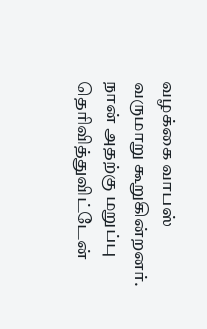வழக்கை வாபஸ் வருமாறு கூறுகின்றனர். நான் அதற்கு மறுப்பு தெரிவித்துவிட்டேன்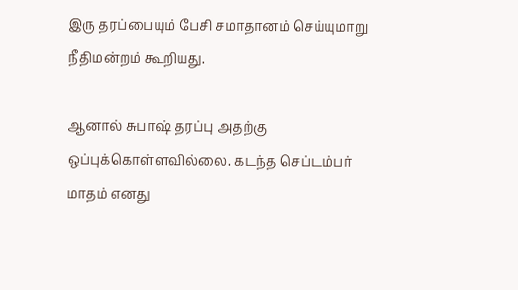இரு தரப்பையும் பேசி சமாதானம் செய்யுமாறு நீதிமன்றம் கூறியது.

ஆனால் சுபாஷ் தரப்பு அதற்கு ஒப்புக்கொள்ளவில்லை. கடந்த செப்டம்பர் மாதம் எனது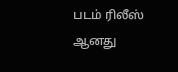படம் ரிலீஸ் ஆனது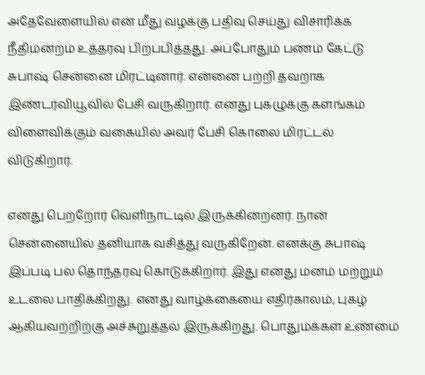அதேவேளையில் என் மீது வழக்கு பதிவு செய்து விசாரிக்க நீதிமன்றம் உத்தரவு பிறப்பித்தது. அப்போதும் பணம் கேட்டு சுபாஷ் சென்னை மிரட்டினார். என்னை பற்றி தவறாக இண்டர்வியூவில் பேசி வருகிறார். எனது புகழுக்கு களங்கம் விளைவிக்கும் வகையில் அவர் பேசி கொலை மிரட்டல் விடுகிறார்.

எனது பெற்றோர் வெளிநாட்டில் இருக்கின்றனர். நான் சென்னையில் தனியாக வசித்து வருகிறேன். எனக்கு சுபாஷ் இப்படி பல தொந்தரவு கொடுக்கிறார். இது எனது மனம் மற்றும் உடலை பாதிக்கிறது. எனது வாழ்க்கையை எதிர்காலம், புகழ் ஆகியவற்றிற்கு அச்சுறுத்தல் இருக்கிறது. பொதுமக்கள் உண்மை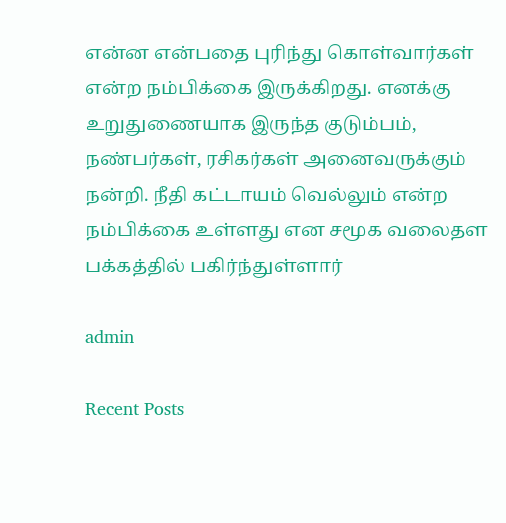என்ன என்பதை புரிந்து கொள்வார்கள் என்ற நம்பிக்கை இருக்கிறது. எனக்கு உறுதுணையாக இருந்த குடும்பம், நண்பர்கள், ரசிகர்கள் அனைவருக்கும் நன்றி. நீதி கட்டாயம் வெல்லும் என்ற நம்பிக்கை உள்ளது என சமூக வலைதள பக்கத்தில் பகிர்ந்துள்ளார்

admin

Recent Posts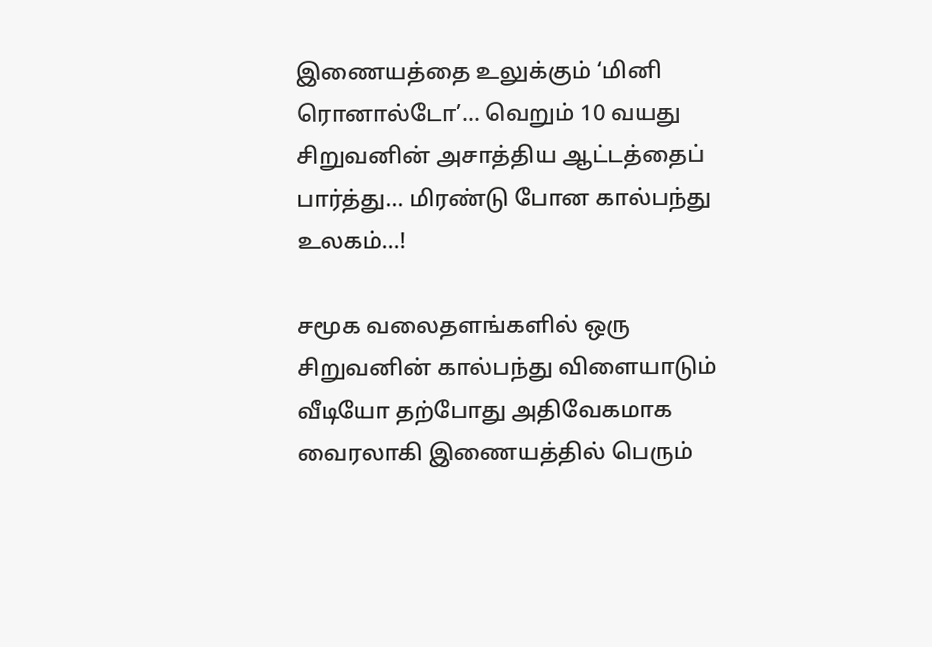இணையத்தை உலுக்கும் ‘மினி ரொனால்டோ’… வெறும் 10 வயது சிறுவனின் அசாத்திய ஆட்டத்தைப் பார்த்து… மிரண்டு போன கால்பந்து உலகம்…!

சமூக வலைதளங்களில் ஒரு சிறுவனின் கால்பந்து விளையாடும் வீடியோ தற்போது அதிவேகமாக வைரலாகி இணையத்தில் பெரும்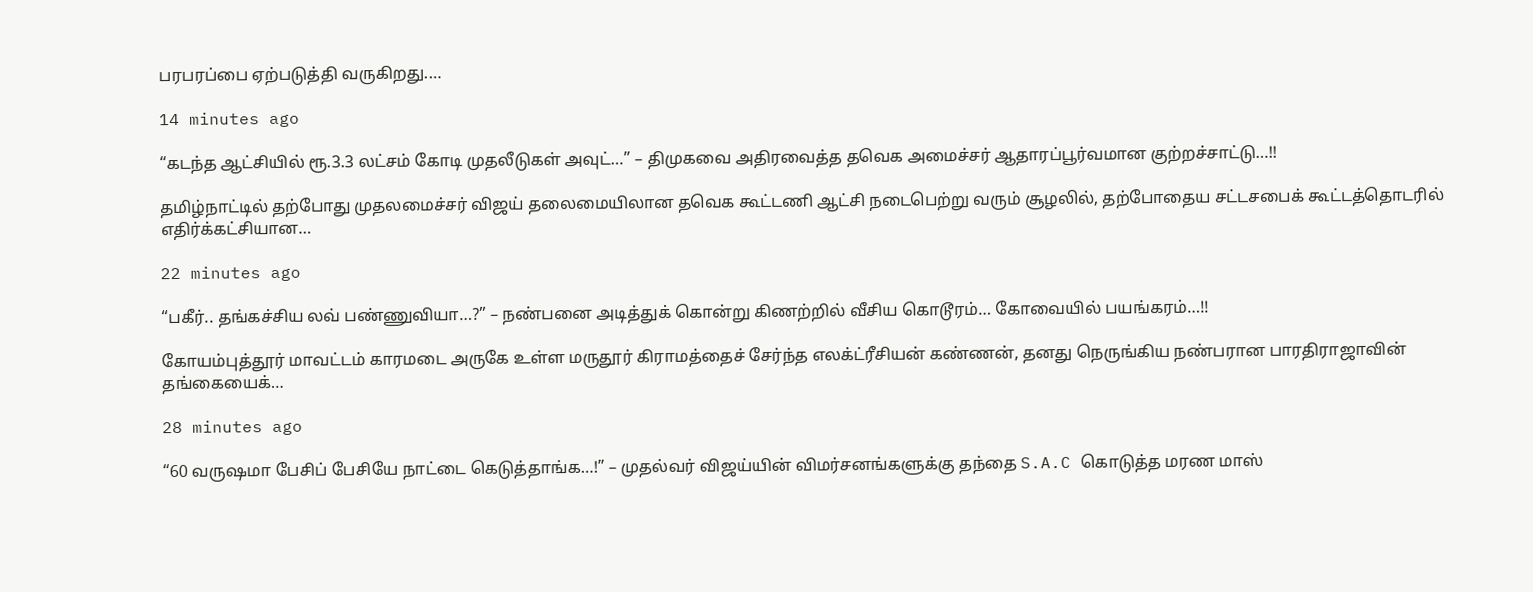பரபரப்பை ஏற்படுத்தி வருகிறது.…

14 minutes ago

“கடந்த ஆட்சியில் ரூ.3.3 லட்சம் கோடி முதலீடுகள் அவுட்…” – திமுகவை அதிரவைத்த தவெக அமைச்சர் ஆதாரப்பூர்வமான குற்றச்சாட்டு…!!

தமிழ்நாட்டில் தற்போது முதலமைச்சர் விஜய் தலைமையிலான தவெக கூட்டணி ஆட்சி நடைபெற்று வரும் சூழலில், தற்போதைய சட்டசபைக் கூட்டத்தொடரில் எதிர்க்கட்சியான…

22 minutes ago

“பகீர்.. தங்கச்சிய லவ் பண்ணுவியா…?” – நண்பனை அடித்துக் கொன்று கிணற்றில் வீசிய கொடூரம்… கோவையில் பயங்கரம்…!!

கோயம்புத்தூர் மாவட்டம் காரமடை அருகே உள்ள மருதூர் கிராமத்தைச் சேர்ந்த எலக்ட்ரீசியன் கண்ணன், தனது நெருங்கிய நண்பரான பாரதிராஜாவின் தங்கையைக்…

28 minutes ago

“60 வருஷமா பேசிப் பேசியே நாட்டை கெடுத்தாங்க…!” – முதல்வர் விஜய்யின் விமர்சனங்களுக்கு தந்தை S.A.C கொடுத்த மரண மாஸ்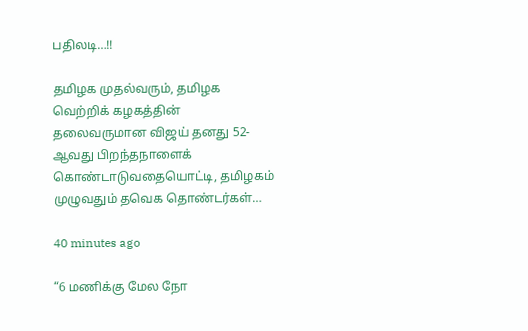பதிலடி…!!

தமிழக முதல்வரும், தமிழக வெற்றிக் கழகத்தின் தலைவருமான விஜய் தனது 52-ஆவது பிறந்தநாளைக் கொண்டாடுவதையொட்டி, தமிழகம் முழுவதும் தவெக தொண்டர்கள்…

40 minutes ago

“6 மணிக்கு மேல நோ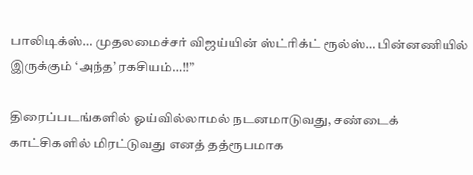பாலிடிக்ஸ்… முதலமைச்சர் விஜய்யின் ஸ்ட்ரிக்ட் ரூல்ஸ்… பின்னணியில் இருக்கும் ‘அந்த’ ரகசியம்…!!”

திரைப்படங்களில் ஓய்வில்லாமல் நடனமாடுவது, சண்டைக் காட்சிகளில் மிரட்டுவது எனத் தத்ரூபமாக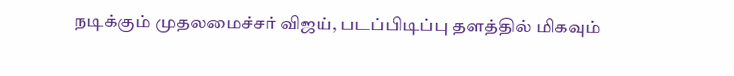நடிக்கும் முதலமைச்சர் விஜய், படப்பிடிப்பு தளத்தில் மிகவும்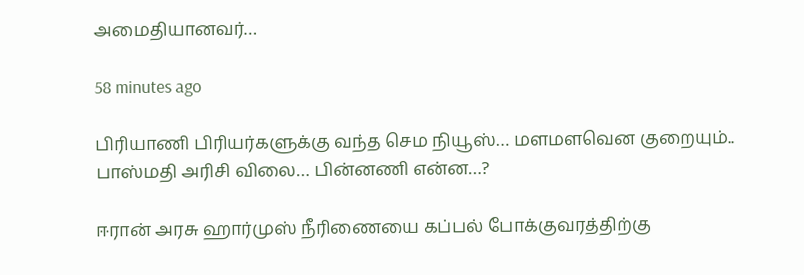அமைதியானவர்…

58 minutes ago

பிரியாணி பிரியர்களுக்கு வந்த செம நியூஸ்… மளமளவென குறையும்.. பாஸ்மதி அரிசி விலை… பின்னணி என்ன…?

ஈரான் அரசு ஹார்முஸ் நீரிணையை கப்பல் போக்குவரத்திற்கு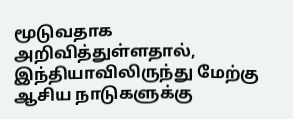மூடுவதாக அறிவித்துள்ளதால், இந்தியாவிலிருந்து மேற்கு ஆசிய நாடுகளுக்கு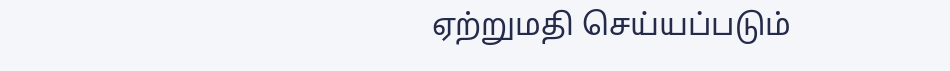ஏற்றுமதி செய்யப்படும்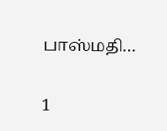பாஸ்மதி…

1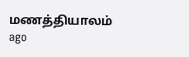மணத்தியாலம் ago